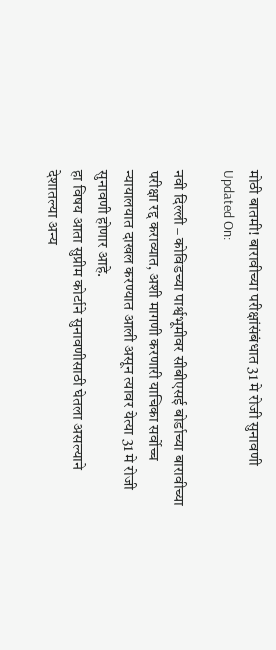मोठी बातमी! बारावीच्या परीक्षांसंबंधात 31 मे रोजी सुनावणी
Updated On:

नवी दिल्ली – कोविडच्या पार्श्वभूमीवर सीबीएसई बोर्डाच्या बारावीच्या परीक्षा रद्द कराव्यात, अशी मागणी करणारी याचिका सर्वोच्च न्यायालयात दाखल करण्यात आली असून त्यावर येत्या 31 मे रोजी सुनावणी होणार आहे.
हा विषय आता सुप्रीम कोर्टाने सुनावणीसाठी घेतला असल्याने देशातल्या अन्य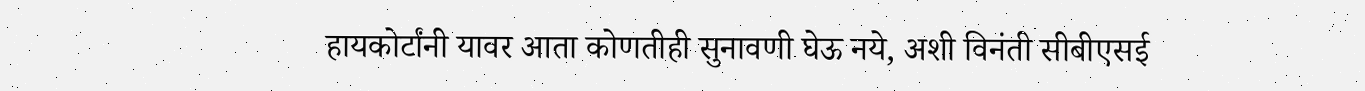हायकोर्टांनी यावर आता कोणतीही सुनावणी घेऊ नये, अशी विनंती सीबीएसई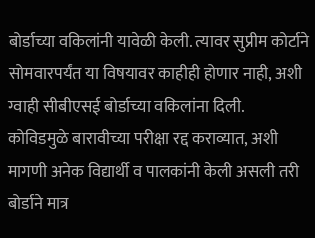बोर्डाच्या वकिलांनी यावेळी केली. त्यावर सुप्रीम कोर्टाने सोमवारपर्यंत या विषयावर काहीही होणार नाही, अशी ग्वाही सीबीएसई बोर्डाच्या वकिलांना दिली.
कोविडमुळे बारावीच्या परीक्षा रद्द कराव्यात, अशी मागणी अनेक विद्यार्थी व पालकांनी केली असली तरी बोर्डाने मात्र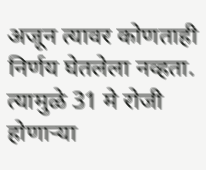अजून त्यावर कोणताही निर्णय घेतलेला नव्हता. त्यामुळे 31 मे रोजी होणाऱ्या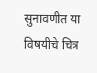सुनावणीत या विषयीचे चित्र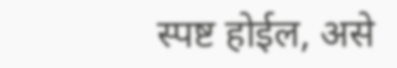स्पष्ट होईल, असे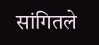सांगितले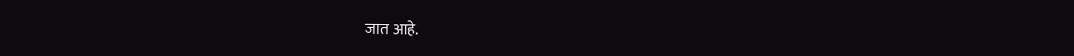जात आहे.